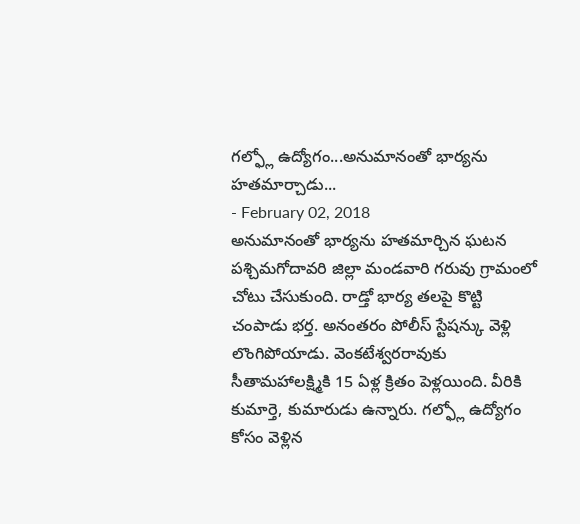గల్ఫ్లో ఉద్యోగం...అనుమానంతో భార్యను హతమార్చాడు...
- February 02, 2018
అనుమానంతో భార్యను హతమార్చిన ఘటన పశ్చిమగోదావరి జిల్లా మండవారి గరువు గ్రామంలో చోటు చేసుకుంది. రాడ్తో భార్య తలపై కొట్టి చంపాడు భర్త. అనంతరం పోలీస్ స్టేషన్కు వెళ్లి లొంగిపోయాడు. వెంకటేశ్వరరావుకు సీతామహాలక్ష్మికి 15 ఏళ్ల క్రితం పెళ్లయింది. వీరికి కుమార్తె, కుమారుడు ఉన్నారు. గల్ఫ్లో ఉద్యోగం కోసం వెళ్లిన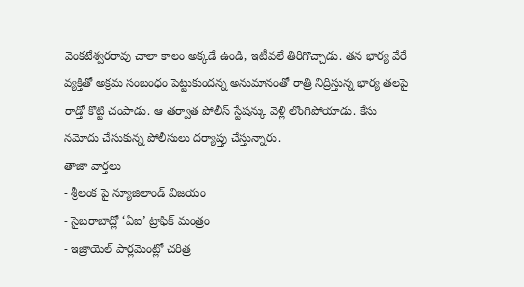వెంకటేశ్వరరావు చాలా కాలం అక్కడే ఉండి, ఇటీవలే తిరిగొచ్చాడు. తన భార్య వేరే వ్యక్తితో అక్రమ సంబంధం పెట్టుకుందన్న అనుమానంతో రాత్రి నిద్రిస్తున్న భార్య తలపై రాడ్తో కొట్టి చంపాడు. ఆ తర్వాత పోలీస్ స్టేషన్కు వెళ్లి లొంగిపోయాడు. కేసు నమోదు చేసుకున్న పోలీసులు దర్యాప్తు చేస్తున్నారు.
తాజా వార్తలు
- శ్రీలంక పై న్యూజిలాండ్ విజయం
- సైబరాబాద్లో ‘ఏఐ’ ట్రాఫిక్ మంత్రం
- ఇజ్రాయెల్ పార్లమెంట్లో చరిత్ర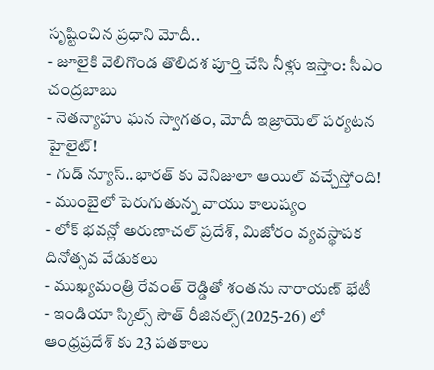సృష్టించిన ప్రధాని మోదీ..
- జూలైకి వెలిగొండ తొలిదశ పూర్తి చేసి నీళ్లు ఇస్తాం: సీఎం చంద్రబాబు
- నెతన్యాహు ఘన స్వాగతం, మోదీ ఇజ్రాయెల్ పర్యటన హైలైట్!
- గుడ్ న్యూస్..భారత్ కు వెనిజులా ఆయిల్ వచ్చేస్తోంది!
- ముంబైలో పెరుగుతున్న వాయు కాలుష్యం
- లోక్ భవన్లో అరుణాచల్ ప్రదేశ్, మిజోరం వ్యవస్థాపక దినోత్సవ వేడుకలు
- ముఖ్యమంత్రి రేవంత్ రెడ్డితో శంతను నారాయణ్ భేటీ
- ఇండియా స్కిల్స్ సౌత్ రీజినల్స్(2025-26) లో ఆంధ్రప్రదేశ్ కు 23 పతకాలు